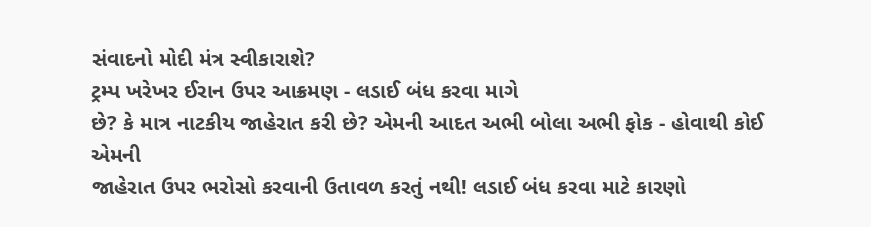સંવાદનો મોદી મંત્ર સ્વીકારાશે?
ટ્રમ્પ ખરેખર ઈરાન ઉપર આક્રમણ - લડાઈ બંધ કરવા માગે
છે? કે માત્ર નાટકીય જાહેરાત કરી છે? એમની આદત અભી બોલા અભી ફોક - હોવાથી કોઈ એમની
જાહેરાત ઉપર ભરોસો કરવાની ઉતાવળ કરતું નથી! લડાઈ બંધ કરવા માટે કારણો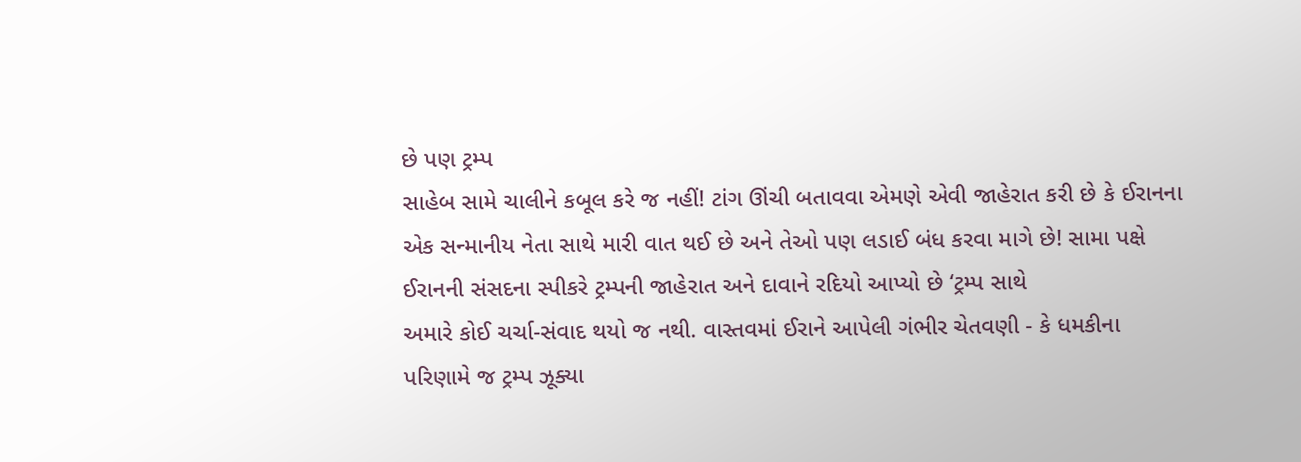છે પણ ટ્રમ્પ
સાહેબ સામે ચાલીને કબૂલ કરે જ નહીં! ટાંગ ઊંચી બતાવવા એમણે એવી જાહેરાત કરી છે કે ઈરાનના
એક સન્માનીય નેતા સાથે મારી વાત થઈ છે અને તેઓ પણ લડાઈ બંધ કરવા માગે છે! સામા પક્ષે
ઈરાનની સંસદના સ્પીકરે ટ્રમ્પની જાહેરાત અને દાવાને રદિયો આપ્યો છે ‘ટ્રમ્પ સાથે
અમારે કોઈ ચર્ચા-સંવાદ થયો જ નથી. વાસ્તવમાં ઈરાને આપેલી ગંભીર ચેતવણી - કે ધમકીના
પરિણામે જ ટ્રમ્પ ઝૂક્યા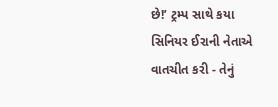છે!’ ટ્રમ્પ સાથે કયા સિનિયર ઈરાની નેતાએ વાતચીત કરી - તેનું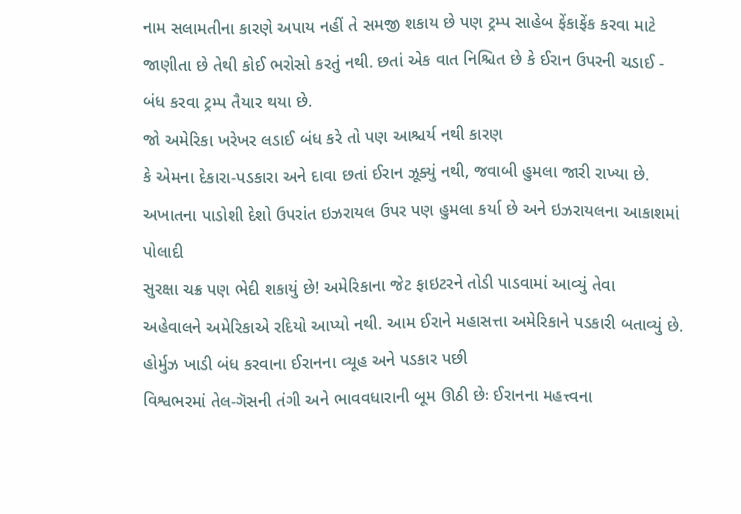નામ સલામતીના કારણે અપાય નહીં તે સમજી શકાય છે પણ ટ્રમ્પ સાહેબ ફેંકાફેંક કરવા માટે
જાણીતા છે તેથી કોઈ ભરોસો કરતું નથી. છતાં એક વાત નિશ્ચિત છે કે ઈરાન ઉપરની ચડાઈ -
બંધ કરવા ટ્રમ્પ તૈયાર થયા છે.
જો અમેરિકા ખરેખર લડાઈ બંધ કરે તો પણ આશ્ચર્ય નથી કારણ
કે એમના દેકારા-પડકારા અને દાવા છતાં ઈરાન ઝૂક્યું નથી, જવાબી હુમલા જારી રાખ્યા છે.
અખાતના પાડોશી દેશો ઉપરાંત ઇઝરાયલ ઉપર પણ હુમલા કર્યા છે અને ઇઝરાયલના આકાશમાં પોલાદી
સુરક્ષા ચક્ર પણ ભેદી શકાયું છે! અમેરિકાના જેટ ફાઇટરને તોડી પાડવામાં આવ્યું તેવા
અહેવાલને અમેરિકાએ રદિયો આપ્યો નથી. આમ ઈરાને મહાસત્તા અમેરિકાને પડકારી બતાવ્યું છે.
હોર્મુઝ ખાડી બંધ કરવાના ઈરાનના વ્યૂહ અને પડકાર પછી
વિશ્વભરમાં તેલ-ગૅસની તંગી અને ભાવવધારાની બૂમ ઊઠી છેઃ ઈરાનના મહત્ત્વના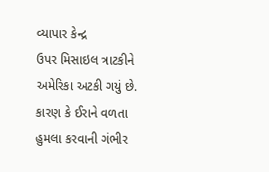વ્યાપાર કેન્દ્ર
ઉપર મિસાઇલ ત્રાટકીને અમેરિકા અટકી ગયું છે. કારણ કે ઈરાને વળતા હુમલા કરવાની ગંભીર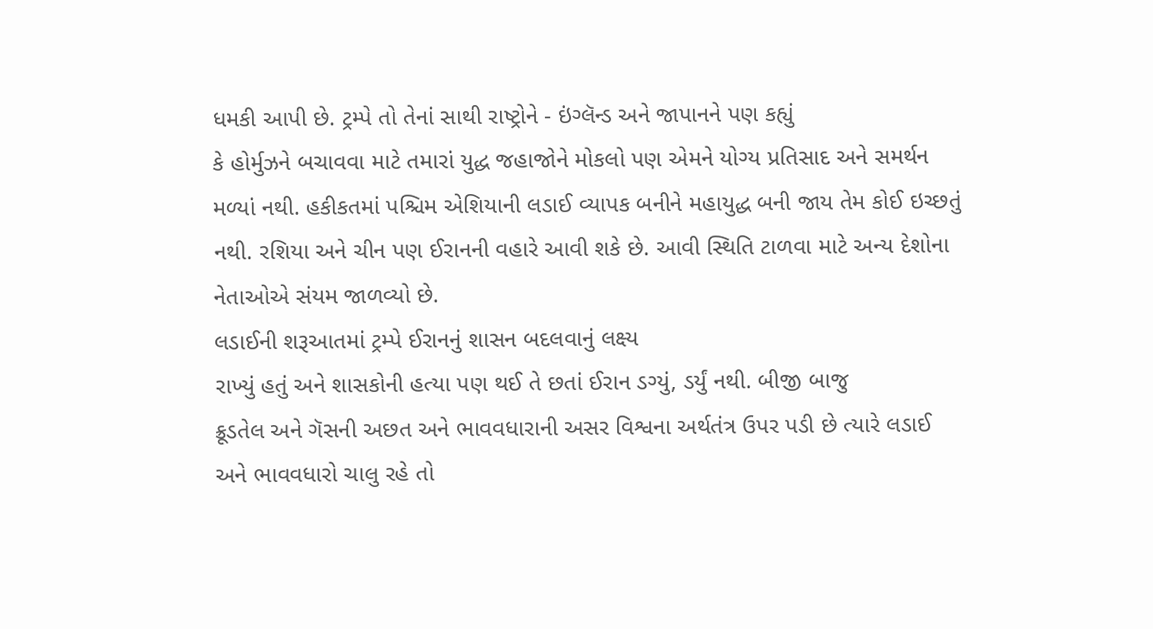ધમકી આપી છે. ટ્રમ્પે તો તેનાં સાથી રાષ્ટ્રોને - ઇંગ્લૅન્ડ અને જાપાનને પણ કહ્યું
કે હોર્મુઝને બચાવવા માટે તમારાં યુદ્ધ જહાજોને મોકલો પણ એમને યોગ્ય પ્રતિસાદ અને સમર્થન
મળ્યાં નથી. હકીકતમાં પશ્ચિમ એશિયાની લડાઈ વ્યાપક બનીને મહાયુદ્ધ બની જાય તેમ કોઈ ઇચ્છતું
નથી. રશિયા અને ચીન પણ ઈરાનની વહારે આવી શકે છે. આવી સ્થિતિ ટાળવા માટે અન્ય દેશોના
નેતાઓએ સંયમ જાળવ્યો છે.
લડાઈની શરૂઆતમાં ટ્રમ્પે ઈરાનનું શાસન બદલવાનું લક્ષ્ય
રાખ્યું હતું અને શાસકોની હત્યા પણ થઈ તે છતાં ઈરાન ડગ્યું, ડર્યું નથી. બીજી બાજુ
ક્રૂડતેલ અને ગૅસની અછત અને ભાવવધારાની અસર વિશ્વના અર્થતંત્ર ઉપર પડી છે ત્યારે લડાઈ
અને ભાવવધારો ચાલુ રહે તો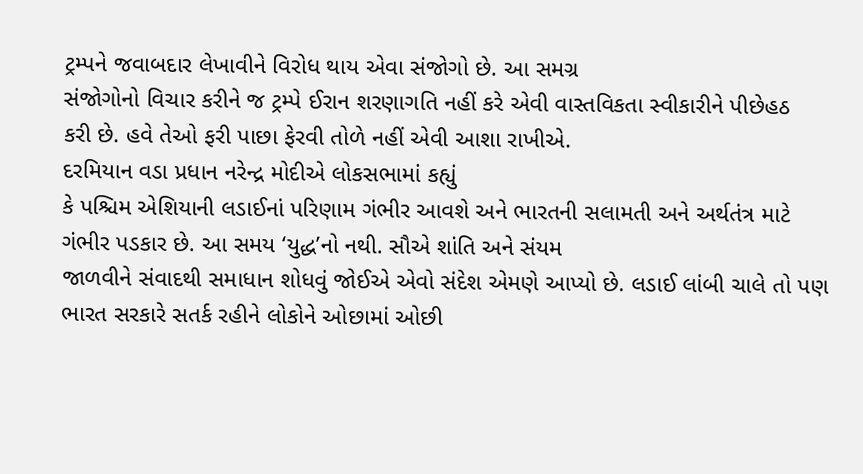ટ્રમ્પને જવાબદાર લેખાવીને વિરોધ થાય એવા સંજોગો છે. આ સમગ્ર
સંજોગોનો વિચાર કરીને જ ટ્રમ્પે ઈરાન શરણાગતિ નહીં કરે એવી વાસ્તવિકતા સ્વીકારીને પીછેહઠ
કરી છે. હવે તેઓ ફરી પાછા ફેરવી તોળે નહીં એવી આશા રાખીએ.
દરમિયાન વડા પ્રધાન નરેન્દ્ર મોદીએ લોકસભામાં કહ્યું
કે પશ્ચિમ એશિયાની લડાઈનાં પરિણામ ગંભીર આવશે અને ભારતની સલામતી અને અર્થતંત્ર માટે
ગંભીર પડકાર છે. આ સમય ‘યુદ્ધ’નો નથી. સૌએ શાંતિ અને સંયમ
જાળવીને સંવાદથી સમાધાન શોધવું જોઈએ એવો સંદેશ એમણે આપ્યો છે. લડાઈ લાંબી ચાલે તો પણ
ભારત સરકારે સતર્ક રહીને લોકોને ઓછામાં ઓછી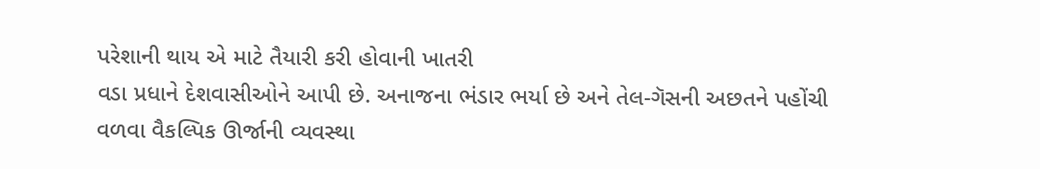પરેશાની થાય એ માટે તૈયારી કરી હોવાની ખાતરી
વડા પ્રધાને દેશવાસીઓને આપી છે. અનાજના ભંડાર ભર્યા છે અને તેલ-ગૅસની અછતને પહોંચી
વળવા વૈકલ્પિક ઊર્જાની વ્યવસ્થા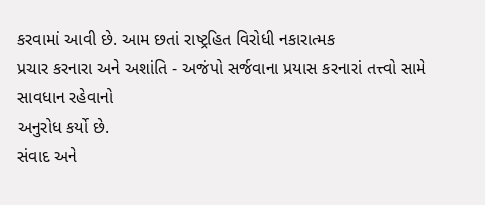કરવામાં આવી છે. આમ છતાં રાષ્ટ્રહિત વિરોધી નકારાત્મક
પ્રચાર કરનારા અને અશાંતિ - અજંપો સર્જવાના પ્રયાસ કરનારાં તત્ત્વો સામે સાવધાન રહેવાનો
અનુરોધ કર્યો છે.
સંવાદ અને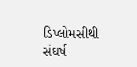ડિપ્લોમસીથી સંઘર્ષ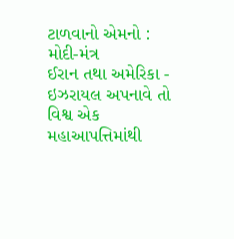ટાળવાનો એમનો : મોદી-મંત્ર
ઈરાન તથા અમેરિકા - ઇઝરાયલ અપનાવે તો વિશ્વ એક મહાઆપત્તિમાંથી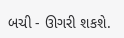બચી - ઊગરી શકશે.